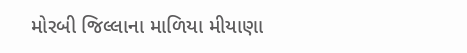મોરબી જિલ્લાના માળિયા મીયાણા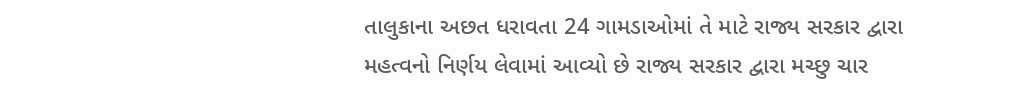તાલુકાના અછત ધરાવતા 24 ગામડાઓમાં તે માટે રાજ્ય સરકાર દ્વારા મહત્વનો નિર્ણય લેવામાં આવ્યો છે રાજ્ય સરકાર દ્વારા મચ્છુ ચાર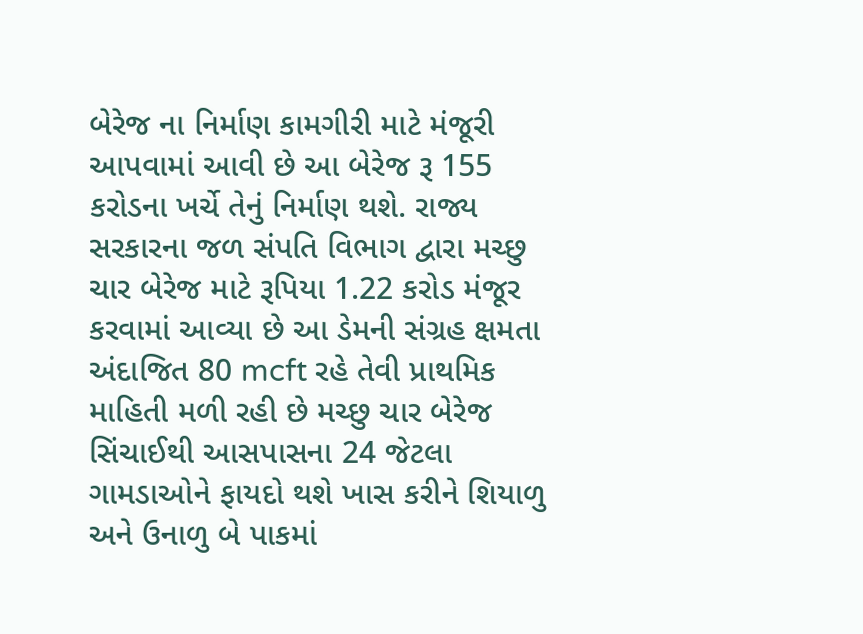બેરેજ ના નિર્માણ કામગીરી માટે મંજૂરી આપવામાં આવી છે આ બેરેજ રૂ 155 કરોડના ખર્ચે તેનું નિર્માણ થશે. રાજ્ય સરકારના જળ સંપતિ વિભાગ દ્વારા મચ્છુ ચાર બેરેજ માટે રૂપિયા 1.22 કરોડ મંજૂર કરવામાં આવ્યા છે આ ડેમની સંગ્રહ ક્ષમતા અંદાજિત 80 mcft રહે તેવી પ્રાથમિક માહિતી મળી રહી છે મચ્છુ ચાર બેરેજ સિંચાઈથી આસપાસના 24 જેટલા ગામડાઓને ફાયદો થશે ખાસ કરીને શિયાળુ અને ઉનાળુ બે પાકમાં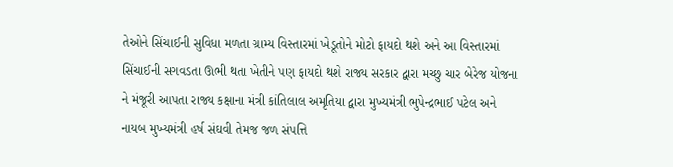તેઓને સિંચાઈની સુવિધા મળતા ગ્રામ્ય વિસ્તારમાં ખેડૂતોને મોટો ફાયદો થશે અને આ વિસ્તારમાં સિંચાઈની સગવડતા ઊભી થતા ખેતીને પણ ફાયદો થશે રાજ્ય સરકાર દ્વારા મચ્છુ ચાર બેરેજ યોજના ને મંજૂરી આપતા રાજ્ય કક્ષાના મંત્રી કાંતિલાલ અમૃતિયા દ્વારા મુખ્યમંત્રી ભુપેન્દ્રભાઈ પટેલ અને નાયબ મુખ્યમંત્રી હર્ષ સંઘવી તેમજ જળ સંપત્તિ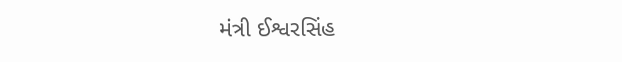મંત્રી ઈશ્વરસિંહ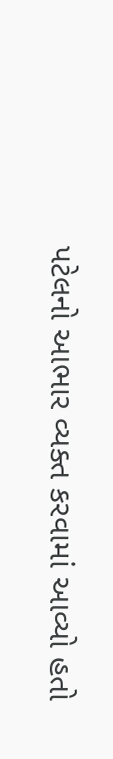પટેલનો આભાર વ્યક્ત કરવામાં આવ્યો હતો